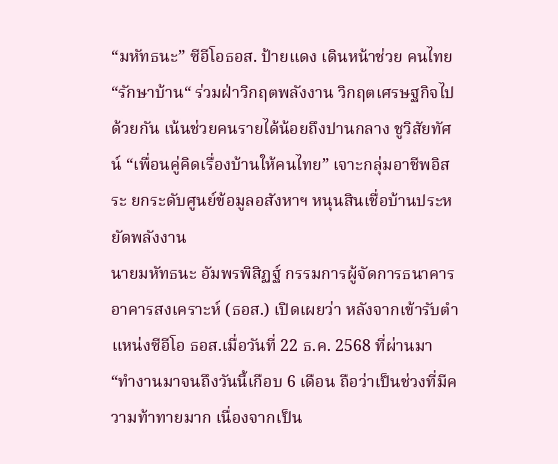“มหัทธนะ” ซีอีโอธอส. ป้ายแดง เดินหน้าช่วย คนไทย“รักษาบ้าน“ ร่วมฝ่าวิกฤตพลังงาน วิกฤตเศรษฐกิจไปด้วยกัน เน้นช่วยคนรายได้น้อยถึงปานกลาง ชูวิสัยทัศน์ “เพื่อนคู่คิดเรื่องบ้านให้คนไทย” เจาะกลุ่มอาชีพอิสระ ยกระดับศูนย์ข้อมูลอสังหาฯ หนุนสินเชื่อบ้านประหยัดพลังงาน
นายมหัทธนะ อัมพรพิสิฏฐ์ กรรมการผู้จัดการธนาคารอาคารสงเคราะห์ (ธอส.) เปิดเผยว่า หลังจากเข้ารับตำแหน่งซีอีโอ ธอส.เมื่อวันที่ 22 ธ.ค. 2568 ที่ผ่านมา “ทำงานมาจนถึงวันนี้เกือบ 6 เดือน ถือว่าเป็นช่วงที่มีความท้าทายมาก เนื่องจากเป็น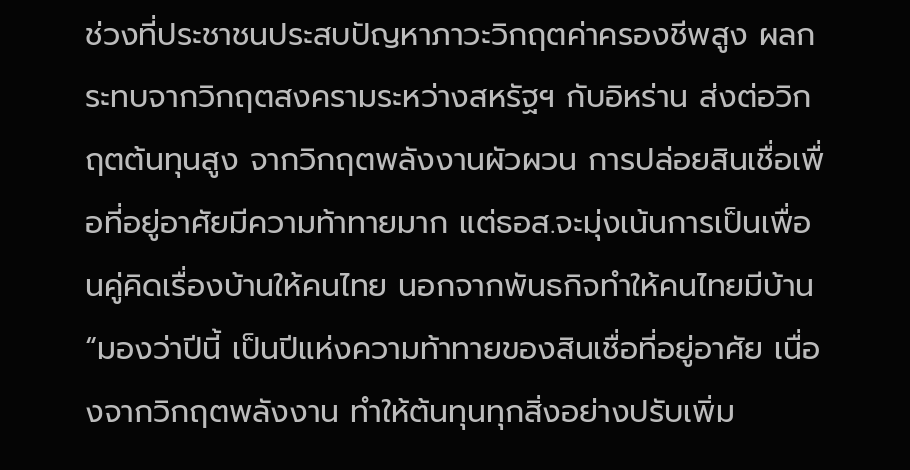ช่วงที่ประชาชนประสบปัญหาภาวะวิกฤตค่าครองชีพสูง ผลกระทบจากวิกฤตสงครามระหว่างสหรัฐฯ กับอิหร่าน ส่งต่อวิกฤตต้นทุนสูง จากวิกฤตพลังงานผัวผวน การปล่อยสินเชื่อเพื่อที่อยู่อาศัยมีความท้าทายมาก แต่ธอส.จะมุ่งเน้นการเป็นเพื่อนคู่คิดเรื่องบ้านให้คนไทย นอกจากพันธกิจทำให้คนไทยมีบ้าน
“มองว่าปีนี้ เป็นปีแห่งความท้าทายของสินเชื่อที่อยู่อาศัย เนื่องจากวิกฤตพลังงาน ทำให้ต้นทุนทุกสิ่งอย่างปรับเพิ่ม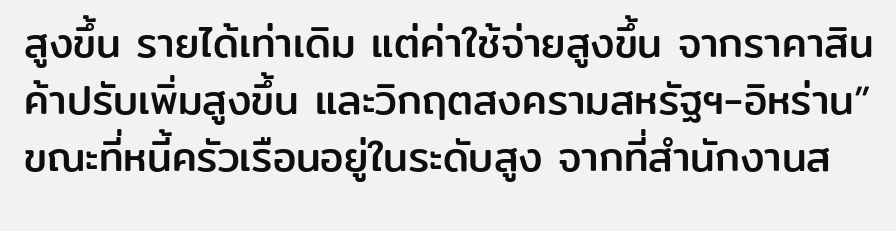สูงขึ้น รายได้เท่าเดิม แต่ค่าใช้จ่ายสูงขึ้น จากราคาสินค้าปรับเพิ่มสูงขึ้น และวิกฤตสงครามสหรัฐฯ-อิหร่าน”
ขณะที่หนี้ครัวเรือนอยู่ในระดับสูง จากที่สำนักงานส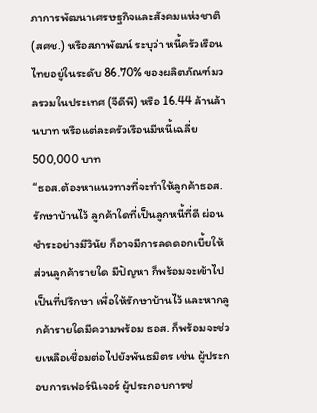ภาการพัฒนาเศรษฐกิจและสังคมแห่งชาติ (สศช.) หรือสภาพัฒน์ ระบุว่า หนี้ครัวเรือนไทยอยู่ในระดับ 86.70% ของผลิตภัณฑ์มวลรวมในประเทศ (จีดีพี) หรือ 16.44 ล้านล้านบาท หรือแต่ละครัวเรือนมีหนี้เฉลี่ย 500,000 บาท
“ธอส.ต้องหาแนวทางที่จะทำให้ลูกค้าธอส.รักษาบ้านไว้ ลูกค้าใดที่เป็นลูกหนี้ที่ดี ผ่อนชำระอย่างมีวินัย ก็อาจมีการลดดอกเบี้ยให้ ส่วนลูกค้ารายใด มีปัญหา ก็พร้อมจะเข้าไปเป็นที่ปรึกษา เพื่อให้รักษาบ้านไว้ และหากลูกค้ารายใดมีความพร้อม ธอส. ก็พร้อมจะช่วยเหลือเชื่อมต่อไปยังพันธมิตร เช่น ผู้ประกอบการเฟอร์นิเจอร์ ผู้ประกอบการซ่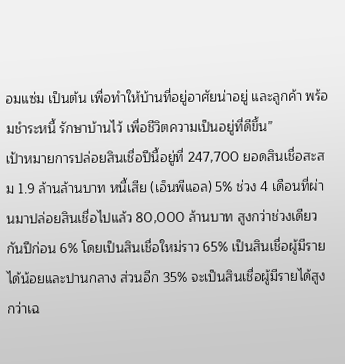อมแซ่ม เป็นต้น เพื่อทำให้บ้านที่อยู่อาศัยน่าอยู่ และลูกค้า พร้อมชำระหนี้ รักษาบ้านไว้ เพื่อชีวิตความเป็นอยู่ที่ดีขึ้น”
เป้าหมายการปล่อยสินเชื่อปีนี้อยู่ที่ 247,700 ยอดสินเชื่อสะสม 1.9 ล้านล้านบาท หนี้เสีย (เอ็นพีแอล) 5% ช่วง 4 เดือนที่ผ่านมาปล่อยสินเชื่อไปแล้ว 80,000 ล้านบาท สูงกว่าช่วงเดียวกันปีก่อน 6% โดยเป็นสินเชื่อใหม่ราว 65% เป็นสินเชื่อผู้มีรายได้น้อยและปานกลาง ส่วนอีก 35% จะเป็นสินเชื่อผู้มีรายได้สูงกว่าเฉ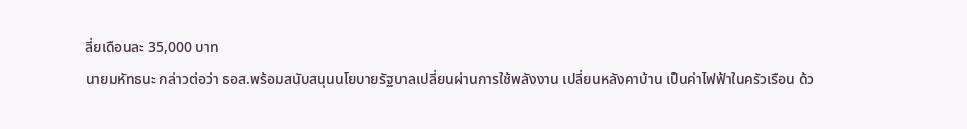ลี่ยเดือนละ 35,000 บาท
นายมหัทธนะ กล่าวต่อว่า ธอส.พร้อมสนับสนุนนโยบายรัฐบาลเปลี่ยนผ่านการใช้พลังงาน เปลี่ยนหลังคาบ้าน เป็นค่าไฟฟ้าในครัวเรือน ด้ว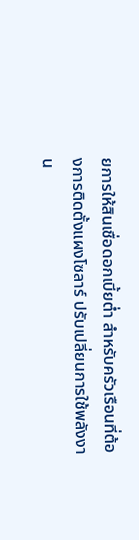ยการให้สินเชื่อดอกเบี้ยต่ำ สำหรับครัวเรือนที่ต้องการติดตั้งแผงโซลาร์ ปรับเปลี่ยนการใช้พลังงาน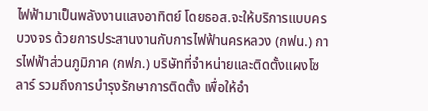ไฟฟ้ามาเป็นพลังงานแสงอาทิตย์ โดยธอส.จะให้บริการแบบครบวงจร ด้วยการประสานงานกับการไฟฟ้านครหลวง (กฟน.) การไฟฟ้าส่วนภูมิภาค (กฟภ.) บริษัทที่จำหน่ายและติดตั้งแผงโซลาร์ รวมถึงการบำรุงรักษาการติดตั้ง เพื่อให้อำ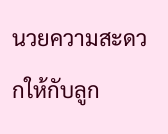นวยความสะดวกให้กับลูก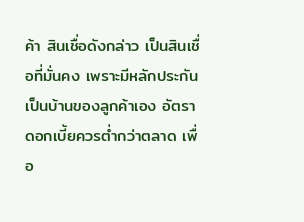ค้า สินเชื่อดังกล่าว เป็นสินเชื่อที่มั่นคง เพราะมีหลักประกันเป็นบ้านของลูกค้าเอง อัตราดอกเบี้ยควรต่ำกว่าตลาด เพื่อ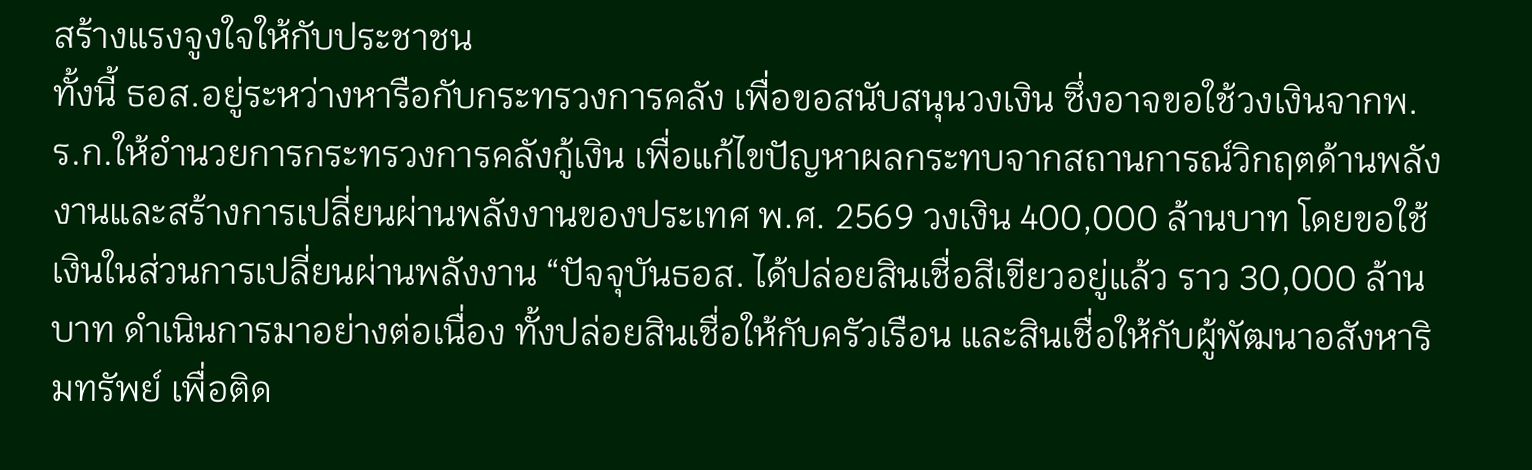สร้างแรงจูงใจให้กับประชาชน
ทั้งนี้ ธอส.อยู่ระหว่างหารือกับกระทรวงการคลัง เพื่อขอสนับสนุนวงเงิน ซึ่งอาจขอใช้วงเงินจากพ.ร.ก.ให้อำนวยการกระทรวงการคลังกู้เงิน เพื่อแก้ไขปัญหาผลกระทบจากสถานการณ์วิกฤตด้านพลังงานและสร้างการเปลี่ยนผ่านพลังงานของประเทศ พ.ศ. 2569 วงเงิน 400,000 ล้านบาท โดยขอใช้เงินในส่วนการเปลี่ยนผ่านพลังงาน “ปัจจุบันธอส. ได้ปล่อยสินเชื่อสีเขียวอยู่แล้ว ราว 30,000 ล้านบาท ดำเนินการมาอย่างต่อเนื่อง ทั้งปล่อยสินเชื่อให้กับครัวเรือน และสินเชื่อให้กับผู้พัฒนาอสังหาริมทรัพย์ เพื่อติด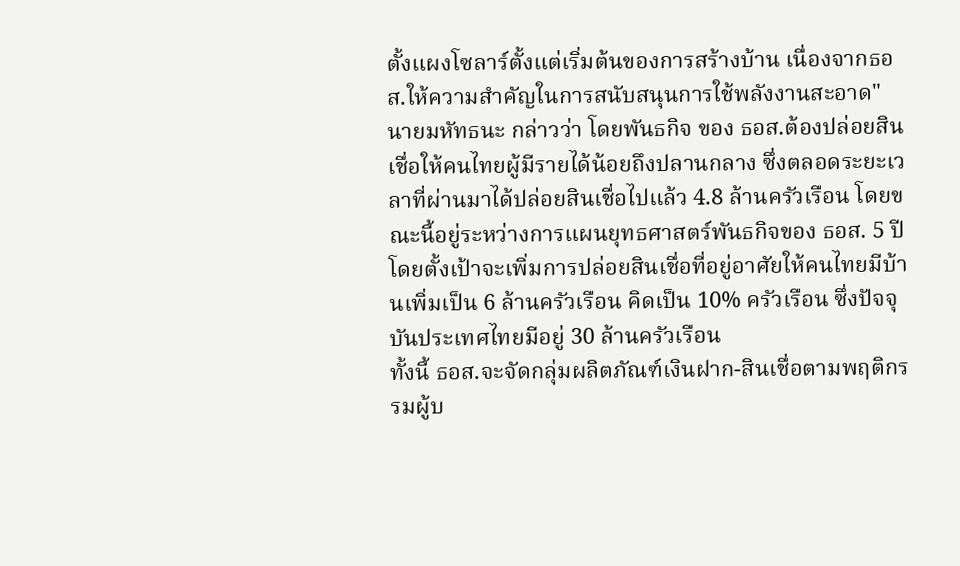ตั้งแผงโซลาร์ตั้งแต่เริ่มต้นของการสร้างบ้าน เนื่องจากธอส.ให้ความสำคัญในการสนับสนุนการใช้พลังงานสะอาด"
นายมหัทธนะ กล่าวว่า โดยพันธกิจ ของ ธอส.ต้องปล่อยสินเชื่อให้คนไทยผู้มีรายได้น้อยถึงปลานกลาง ซึ่งตลอดระยะเวลาที่ผ่านมาได้ปล่อยสินเชื่อไปแล้ว 4.8 ล้านครัวเรือน โดยขณะนี้อยู่ระหว่างการแผนยุทธศาสตร์พันธกิจของ ธอส. 5 ปี โดยตั้งเป้าจะเพิ่มการปล่อยสินเชื่อที่อยู่อาศัยให้คนไทยมีบ้านเพิ่มเป็น 6 ล้านครัวเรือน คิดเป็น 10% ครัวเรือน ซึ่งปัจจุบันประเทศไทยมีอยู่ 30 ล้านครัวเรือน
ทั้งนี้ ธอส.จะจัดกลุ่มผลิตภัณฑ์เงินฝาก-สินเชื่อตามพฤติกรรมผู้บ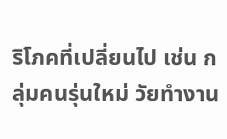ริโภคที่เปลี่ยนไป เช่น กลุ่มคนรุ่นใหม่ วัยทำงาน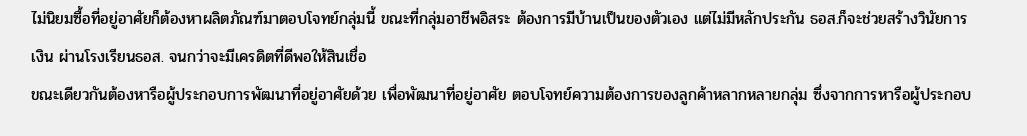ไม่นิยมซื้อที่อยู่อาศัยก็ต้องหาผลิตภัณฑ์มาตอบโจทย์กลุ่มนี้ ขณะที่กลุ่มอาชีพอิสระ ต้องการมีบ้านเป็นของตัวเอง แต่ไม่มีหลักประกัน ธอส.ก็จะช่วยสร้างวินัยการเงิน ผ่านโรงเรียนธอส. จนกว่าจะมีเครดิตที่ดีพอให้สินเชื่อ
ขณะเดียวกันต้องหารือผู้ประกอบการพัฒนาที่อยู่อาศัยด้วย เพื่อพัฒนาที่อยู่อาศัย ตอบโจทย์ความต้องการของลูกค้าหลากหลายกลุ่ม ซึ่งจากการหารือผู้ประกอบ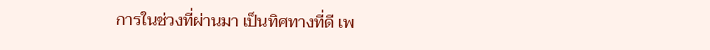การในช่วงที่ผ่านมา เป็นทิศทางที่ดี เพ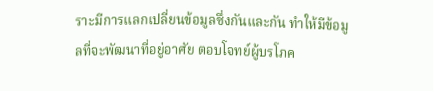ราะมีการแลกเปลี่ยนข้อมูลซึ่งกันและกัน ทำให้มีข้อมูลที่จะพัฒนาที่อยู่อาศัย ตอบโจทย์ผู้บรโภค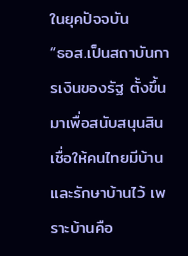ในยุคปัจจบัน
“ธอส.เป็นสถาบันการเงินของรัฐ ตั้งขึ้นมาเพื่อสนับสนุนสินเชื่อให้คนไทยมีบ้าน และรักษาบ้านไว้ เพราะบ้านคือ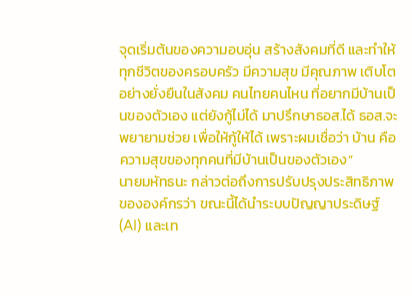จุดเริ่มต้นของความอบอุ่น สร้างสังคมที่ดี และทำให้ทุกชีวิตของครอบครัว มีความสุข มีคุณภาพ เติบโตอย่างยั่งยืนในสังคม คนไทยคนไหน ที่อยากมีบ้านเป็นของตัวเอง แต่ยังกู้ไม่ได้ มาปรึกษาธอส.ได้ ธอส.จะพยายามช่วย เพื่อให้กู้ให้ได้ เพราะผมเชื่อว่า บ้าน คือความสุขของทุกคนที่มีบ้านเป็นของตัวเอง”
นายมหัทธนะ กล่าวต่อถึงการปรับปรุงประสิทธิภาพขององค์กรว่า ขณะนี้ได้นำระบบปัญญาประดิษฐ์ (AI) และเท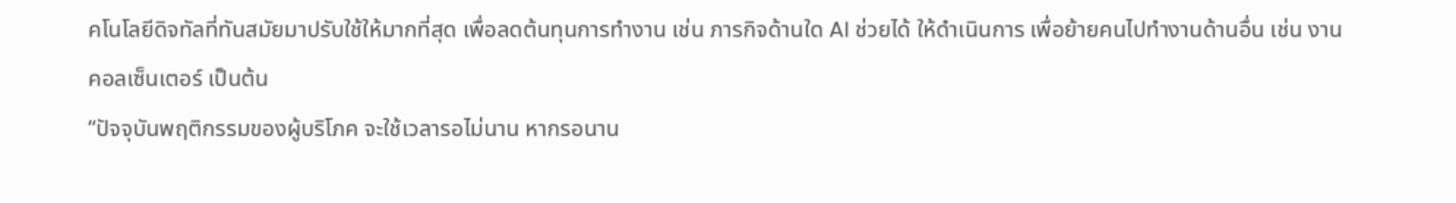คโนโลยีดิจทัลที่ทันสมัยมาปรับใช้ให้มากที่สุด เพื่อลดต้นทุนการทำงาน เช่น ภารกิจด้านใด AI ช่วยได้ ให้ดำเนินการ เพื่อย้ายคนไปทำงานด้านอื่น เช่น งานคอลเซ็นเตอร์ เป็นต้น
“ปัจจุบันพฤติกรรมของผู้บริโภค จะใช้เวลารอไม่นาน หากรอนาน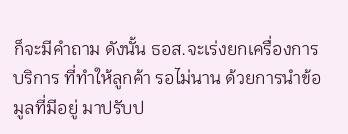ก็จะมีคำถาม ดังนั้น ธอส.จะเร่งยกเครื่องการบริการ ที่ทำให้ลูกค้า รอไม่นาน ด้วยการนำข้อมูลที่มีอยู่ มาปรับป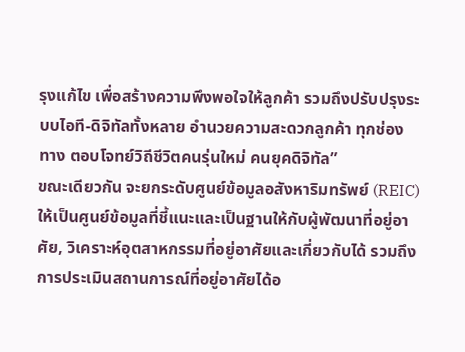รุงแก้ไข เพื่อสร้างความพึงพอใจให้ลูกค้า รวมถึงปรับปรุงระบบไอที-ดิจิทัลทั้งหลาย อำนวยความสะดวกลูกค้า ทุกช่องทาง ตอบโจทย์วิถีชีวิตคนรุ่นใหม่ คนยุคดิจิทัล”
ขณะเดียวกัน จะยกระดับศูนย์ข้อมูลอสังหาริมทรัพย์ (REIC) ให้เป็นศูนย์ข้อมูลที่ชี้แนะและเป็นฐานให้กับผู้พัฒนาที่อยู่อาศัย, วิเคราะห์อุตสาหกรรมที่อยู่อาศัยและเกี่ยวกับได้ รวมถึงการประเมินสถานการณ์ที่อยู่อาศัยได้อ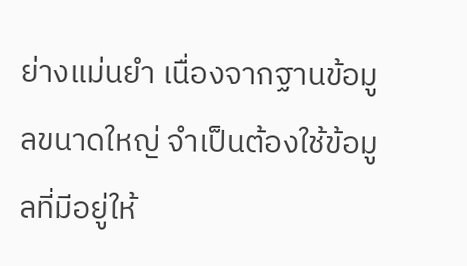ย่างแม่นยำ เนื่องจากฐานข้อมูลขนาดใหญ่ จำเป็นต้องใช้ข้อมูลที่มีอยู่ให้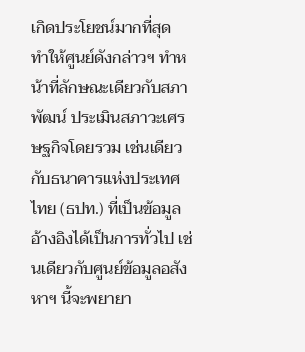เกิดประโยชน์มากที่สุด
ทำให้ศูนย์ดังกล่าวฯ ทำหน้าที่ลักษณะเดียวกับสภาพัฒน์ ประเมินสภาวะเศรษฐกิจโดยรวม เช่นเดียวกับธนาคารแห่งประเทศไทย (ธปท.) ที่เป็นข้อมูลอ้างอิงได้เป็นการทั่วไป เช่นเดียวกับศูนย์ข้อมูลอสังหาฯ นี้จะพยายา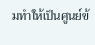มทำให้เป็นศูนย์ข้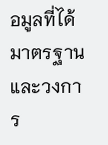อมูลที่ได้มาตรฐาน และวงการ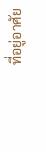ที่อยู่อาศัย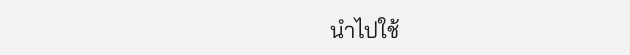นำไปใช้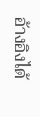อ้างอิงได้